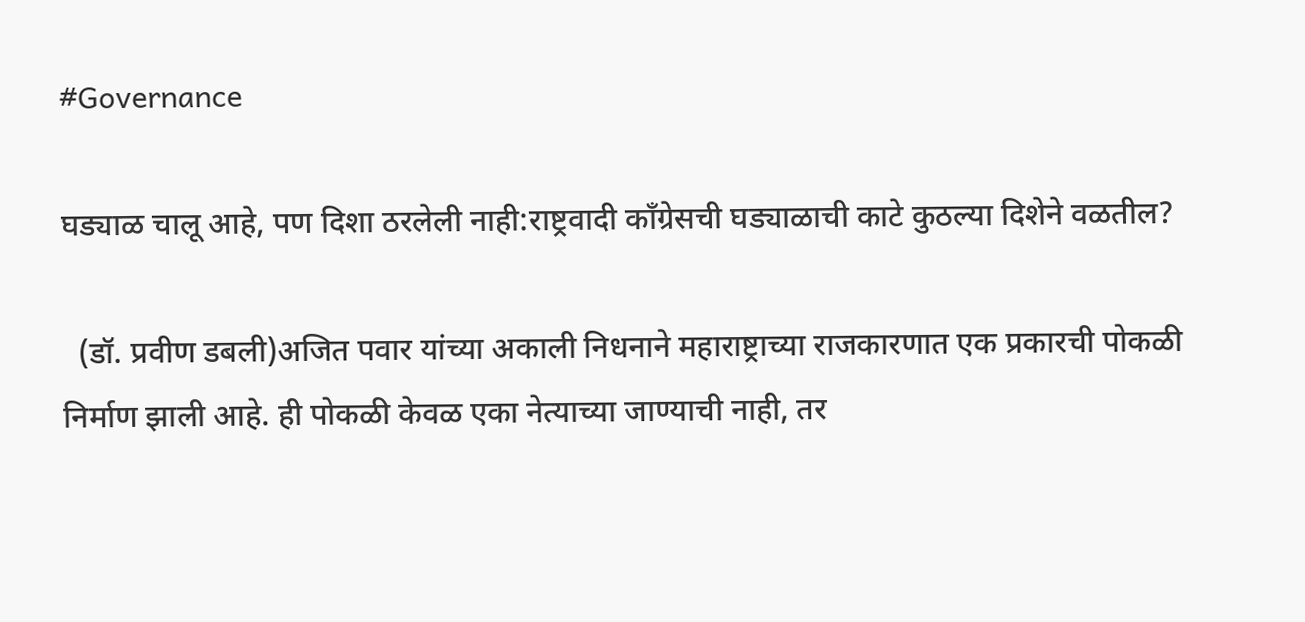#Governance

घड्याळ चालू आहे, पण दिशा ठरलेली नाही:राष्ट्रवादी काँग्रेसची घड्याळाची काटे कुठल्या दिशेने वळतील?

  (डॉ. प्रवीण डबली)अजित पवार यांच्या अकाली निधनाने महाराष्ट्राच्या राजकारणात एक प्रकारची पोकळी निर्माण झाली आहे. ही पोकळी केवळ एका नेत्याच्या जाण्याची नाही, तर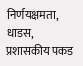निर्णयक्षमता, धाडस, प्रशासकीय पकड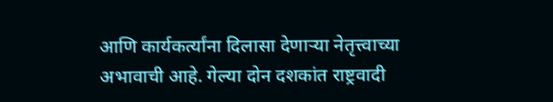आणि कार्यकर्त्यांना दिलासा देणाऱ्या नेतृत्त्वाच्या अभावाची आहे. गेल्या दोन दशकांत राष्ट्रवादी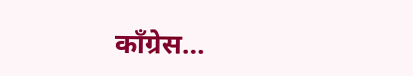काँग्रेस…